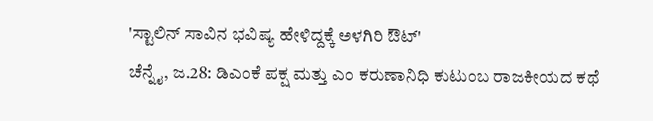'ಸ್ಟಾಲಿನ್ ಸಾವಿನ ಭವಿಷ್ಯ ಹೇಳಿದ್ದಕ್ಕೆ ಅಳಗಿರಿ ಔಟ್'
ಚೆನ್ನೈ, ಜ.28: ಡಿಎಂಕೆ ಪಕ್ಷ ಮತ್ತು ಎಂ ಕರುಣಾನಿಧಿ ಕುಟುಂಬ ರಾಜಕೀಯದ ಕಥೆ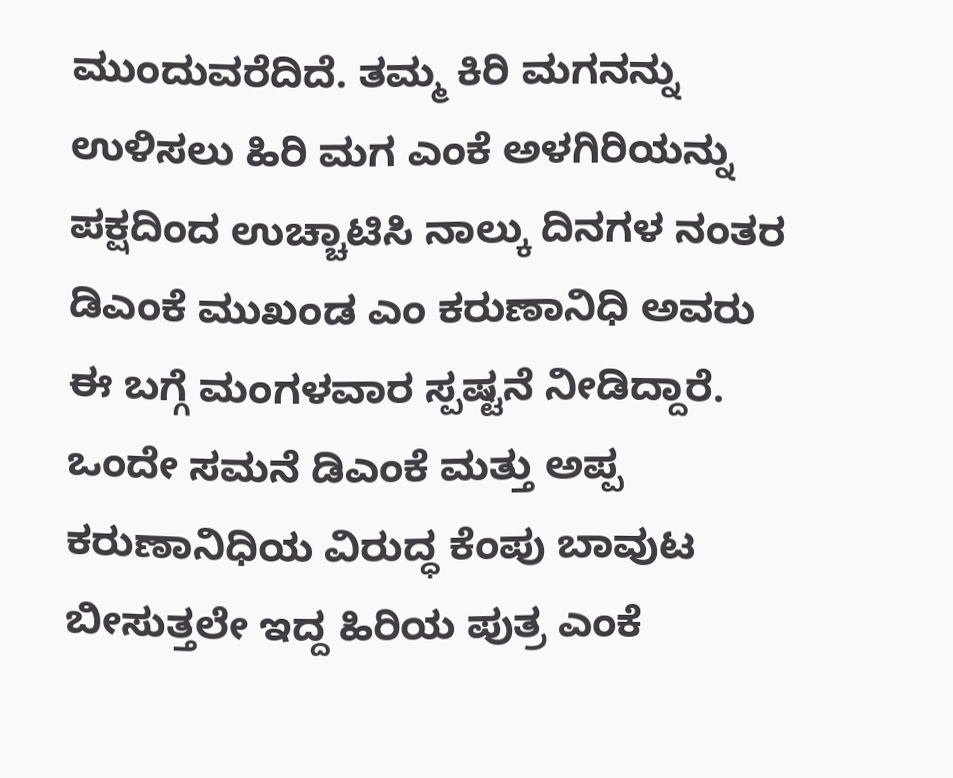ಮುಂದುವರೆದಿದೆ. ತಮ್ಮ ಕಿರಿ ಮಗನನ್ನು ಉಳಿಸಲು ಹಿರಿ ಮಗ ಎಂಕೆ ಅಳಗಿರಿಯನ್ನು ಪಕ್ಷದಿಂದ ಉಚ್ಚಾಟಿಸಿ ನಾಲ್ಕು ದಿನಗಳ ನಂತರ ಡಿಎಂಕೆ ಮುಖಂಡ ಎಂ ಕರುಣಾನಿಧಿ ಅವರು ಈ ಬಗ್ಗೆ ಮಂಗಳವಾರ ಸ್ಪಷ್ಟನೆ ನೀಡಿದ್ದಾರೆ.
ಒಂದೇ ಸಮನೆ ಡಿಎಂಕೆ ಮತ್ತು ಅಪ್ಪ ಕರುಣಾನಿಧಿಯ ವಿರುದ್ಧ ಕೆಂಪು ಬಾವುಟ ಬೀಸುತ್ತಲೇ ಇದ್ದ ಹಿರಿಯ ಪುತ್ರ ಎಂಕೆ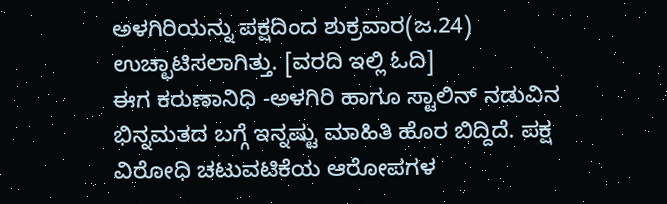ಅಳಗಿರಿಯನ್ನು ಪಕ್ಷದಿಂದ ಶುಕ್ರವಾರ(ಜ.24) ಉಚ್ಛಾಟಿಸಲಾಗಿತ್ತು. [ವರದಿ ಇಲ್ಲಿ ಓದಿ]
ಈಗ ಕರುಣಾನಿಧಿ -ಅಳಗಿರಿ ಹಾಗೂ ಸ್ಟಾಲಿನ್ ನಡುವಿನ ಭಿನ್ನಮತದ ಬಗ್ಗೆ ಇನ್ನಷ್ಟು ಮಾಹಿತಿ ಹೊರ ಬಿದ್ದಿದೆ. ಪಕ್ಷ ವಿರೋಧಿ ಚಟುವಟಿಕೆಯ ಆರೋಪಗಳ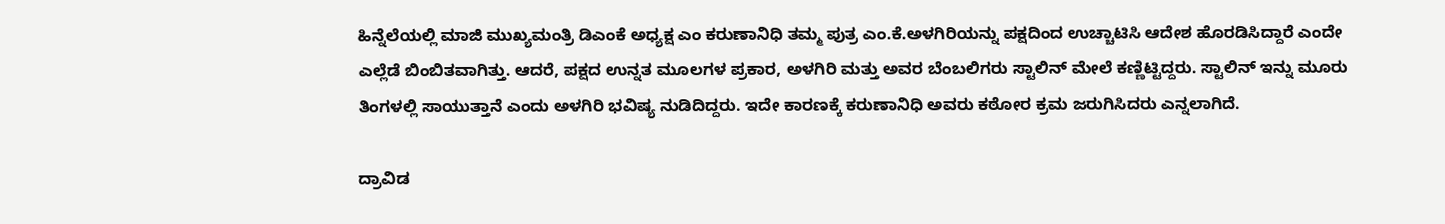ಹಿನ್ನೆಲೆಯಲ್ಲಿ ಮಾಜಿ ಮುಖ್ಯಮಂತ್ರಿ ಡಿಎಂಕೆ ಅಧ್ಯಕ್ಷ ಎಂ ಕರುಣಾನಿಧಿ ತಮ್ಮ ಪುತ್ರ ಎಂ.ಕೆ.ಅಳಗಿರಿಯನ್ನು ಪಕ್ಷದಿಂದ ಉಚ್ಚಾಟಿಸಿ ಆದೇಶ ಹೊರಡಿಸಿದ್ದಾರೆ ಎಂದೇ ಎಲ್ಲೆಡೆ ಬಿಂಬಿತವಾಗಿತ್ತು. ಆದರೆ, ಪಕ್ಷದ ಉನ್ನತ ಮೂಲಗಳ ಪ್ರಕಾರ, ಅಳಗಿರಿ ಮತ್ತು ಅವರ ಬೆಂಬಲಿಗರು ಸ್ಟಾಲಿನ್ ಮೇಲೆ ಕಣ್ಣಿಟ್ಟಿದ್ದರು. ಸ್ಟಾಲಿನ್ ಇನ್ನು ಮೂರು ತಿಂಗಳಲ್ಲಿ ಸಾಯುತ್ತಾನೆ ಎಂದು ಅಳಗಿರಿ ಭವಿಷ್ಯ ನುಡಿದಿದ್ದರು. ಇದೇ ಕಾರಣಕ್ಕೆ ಕರುಣಾನಿಧಿ ಅವರು ಕಠೋರ ಕ್ರಮ ಜರುಗಿಸಿದರು ಎನ್ನಲಾಗಿದೆ.

ದ್ರಾವಿಡ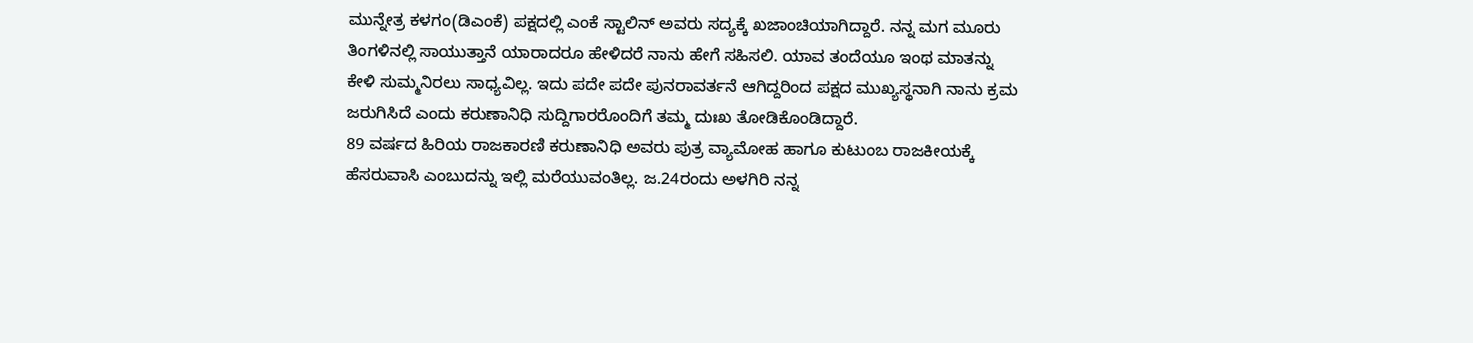ಮುನ್ನೇತ್ರ ಕಳಗಂ(ಡಿಎಂಕೆ) ಪಕ್ಷದಲ್ಲಿ ಎಂಕೆ ಸ್ಟಾಲಿನ್ ಅವರು ಸದ್ಯಕ್ಕೆ ಖಜಾಂಚಿಯಾಗಿದ್ದಾರೆ. ನನ್ನ ಮಗ ಮೂರು ತಿಂಗಳಿನಲ್ಲಿ ಸಾಯುತ್ತಾನೆ ಯಾರಾದರೂ ಹೇಳಿದರೆ ನಾನು ಹೇಗೆ ಸಹಿಸಲಿ. ಯಾವ ತಂದೆಯೂ ಇಂಥ ಮಾತನ್ನು ಕೇಳಿ ಸುಮ್ಮನಿರಲು ಸಾಧ್ಯವಿಲ್ಲ. ಇದು ಪದೇ ಪದೇ ಪುನರಾವರ್ತನೆ ಆಗಿದ್ದರಿಂದ ಪಕ್ಷದ ಮುಖ್ಯಸ್ಥನಾಗಿ ನಾನು ಕ್ರಮ ಜರುಗಿಸಿದೆ ಎಂದು ಕರುಣಾನಿಧಿ ಸುದ್ದಿಗಾರರೊಂದಿಗೆ ತಮ್ಮ ದುಃಖ ತೋಡಿಕೊಂಡಿದ್ದಾರೆ.
89 ವರ್ಷದ ಹಿರಿಯ ರಾಜಕಾರಣಿ ಕರುಣಾನಿಧಿ ಅವರು ಪುತ್ರ ವ್ಯಾಮೋಹ ಹಾಗೂ ಕುಟುಂಬ ರಾಜಕೀಯಕ್ಕೆ ಹೆಸರುವಾಸಿ ಎಂಬುದನ್ನು ಇಲ್ಲಿ ಮರೆಯುವಂತಿಲ್ಲ. ಜ.24ರಂದು ಅಳಗಿರಿ ನನ್ನ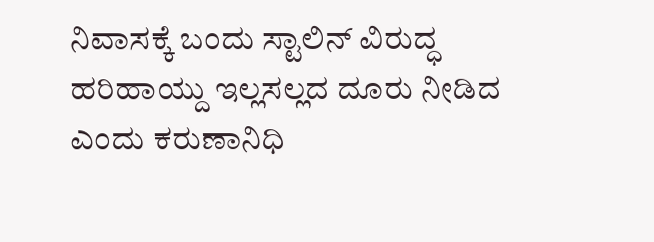ನಿವಾಸಕ್ಕೆ ಬಂದು ಸ್ಟಾಲಿನ್ ವಿರುದ್ಧ ಹರಿಹಾಯ್ದು ಇಲ್ಲಸಲ್ಲದ ದೂರು ನೀಡಿದ ಎಂದು ಕರುಣಾನಿಧಿ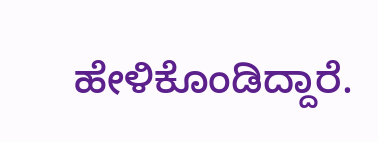ಹೇಳಿಕೊಂಡಿದ್ದಾರೆ.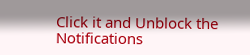Click it and Unblock the Notifications